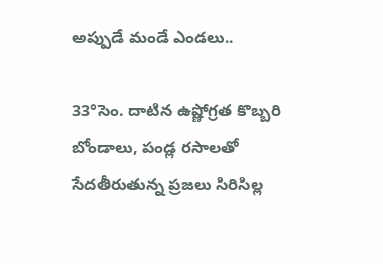అప్పుడే మండే ఎండలు..

33°సెం. దాటిన ఉష్ణోగ్రత కొబ్బరి బోండాలు, పండ్ల రసాలతో సేదతీరుతున్న ప్రజలు సిరిసిల్ల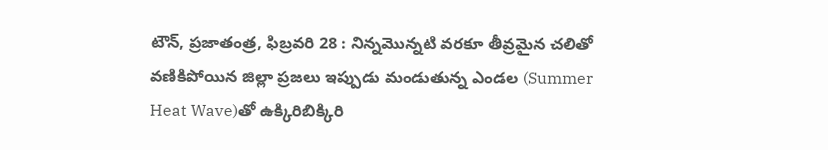టౌన్, ప్రజాతంత్ర, ఫిబ్రవరి 28 : నిన్నమొన్నటి వరకూ తీవ్రమైన చలితో వణికిపోయిన జిల్లా ప్రజలు ఇప్పుడు మండుతున్న ఎండల (Summer Heat Wave)తో ఉక్కిరిబిక్కిరి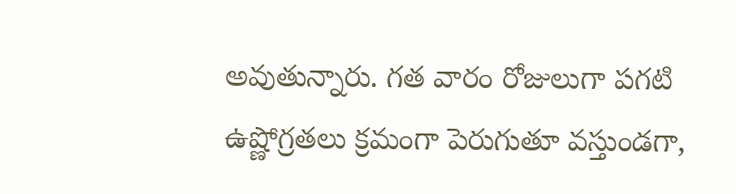అవుతున్నారు. గత వారం రోజులుగా పగటి ఉష్ణోగ్రతలు క్రమంగా పెరుగుతూ వస్తుండగా,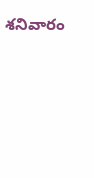శనివారం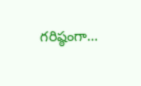గరిష్ఠంగా…